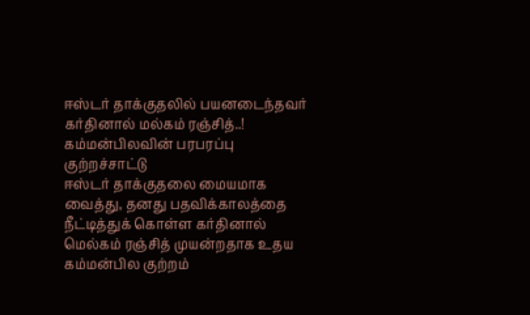ஈஸ்டர் தாக்குதலில் பயனடைந்தவர் கர்தினால் மல்கம் ரஞ்சித்..! கம்மன்பிலவின் பரபரப்பு குற்றச்சாட்டு
ஈஸ்டர் தாக்குதலை மையமாக வைத்து, தனது பதவிக்காலத்தை நீட்டித்துக் கொள்ள கர்தினால் மெல்கம் ரஞ்சித் முயன்றதாக உதய கம்மன்பில குற்றம்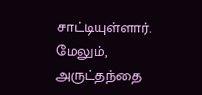சாட்டியுள்ளார்.
மேலும், அருட்தந்தை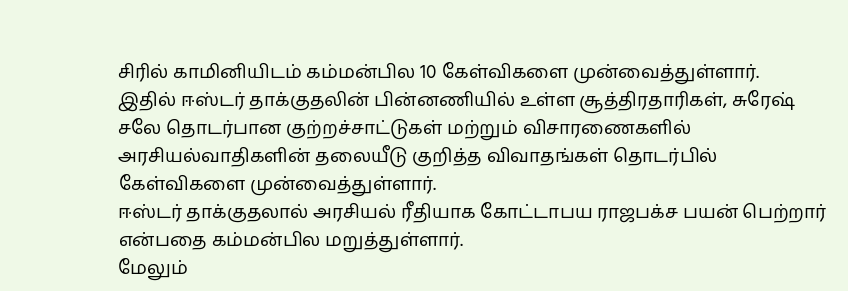சிரில் காமினியிடம் கம்மன்பில 10 கேள்விகளை முன்வைத்துள்ளார்.
இதில் ஈஸ்டர் தாக்குதலின் பின்னணியில் உள்ள சூத்திரதாரிகள், சுரேஷ் சலே தொடர்பான குற்றச்சாட்டுகள் மற்றும் விசாரணைகளில் அரசியல்வாதிகளின் தலையீடு குறித்த விவாதங்கள் தொடர்பில் கேள்விகளை முன்வைத்துள்ளார்.
ஈஸ்டர் தாக்குதலால் அரசியல் ரீதியாக கோட்டாபய ராஜபக்ச பயன் பெற்றார் என்பதை கம்மன்பில மறுத்துள்ளார்.
மேலும்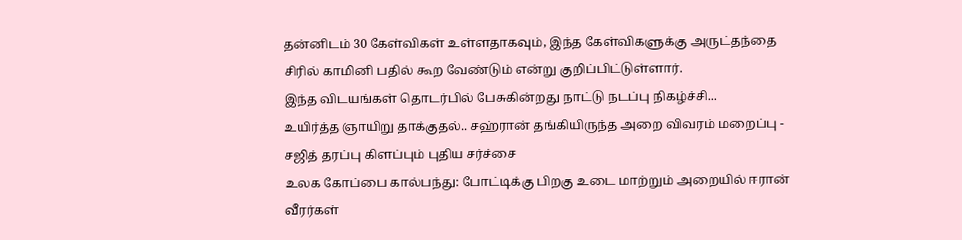தன்னிடம் 30 கேள்விகள் உள்ளதாகவும், இந்த கேள்விகளுக்கு அருட்தந்தை சிரில் காமினி பதில் கூற வேண்டும் என்று குறிப்பிட்டுள்ளார்.
இந்த விடயங்கள் தொடர்பில் பேசுகின்றது நாட்டு நடப்பு நிகழ்ச்சி...
உயிர்த்த ஞாயிறு தாக்குதல்.. சஹ்ரான் தங்கியிருந்த அறை விவரம் மறைப்பு - சஜித் தரப்பு கிளப்பும் புதிய சர்ச்சை
உலக கோப்பை கால்பந்து: போட்டிக்கு பிறகு உடை மாற்றும் அறையில் ஈரான் வீரர்கள்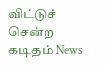விட்டுச் சென்ற கடிதம் News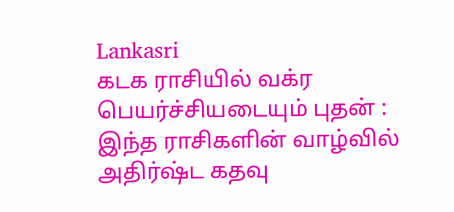Lankasri
கடக ராசியில் வக்ர பெயர்ச்சியடையும் புதன் : இந்த ராசிகளின் வாழ்வில் அதிர்ஷ்ட கதவு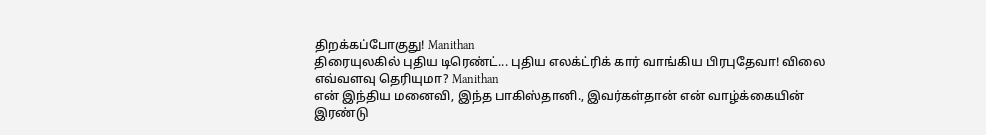திறக்கப்போகுது! Manithan
திரையுலகில் புதிய டிரெண்ட்... புதிய எலக்ட்ரிக் கார் வாங்கிய பிரபுதேவா! விலை எவ்வளவு தெரியுமா? Manithan
என் இந்திய மனைவி, இந்த பாகிஸ்தானி., இவர்கள்தான் என் வாழ்க்கையின் இரண்டு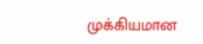முக்கியமான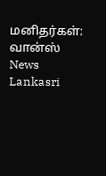மனிதர்கள்: வான்ஸ் News Lankasri